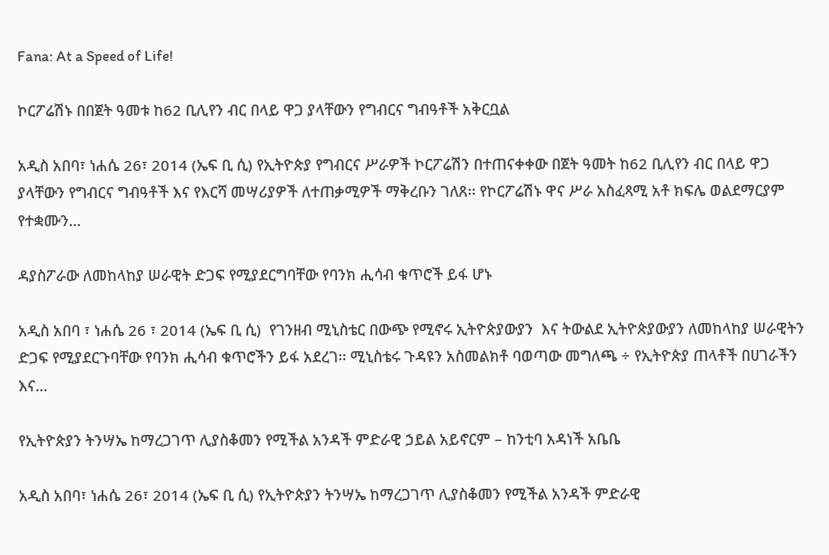Fana: At a Speed of Life!

ኮርፖሬሽኑ በበጀት ዓመቱ ከ62 ቢሊየን ብር በላይ ዋጋ ያላቸውን የግብርና ግብዓቶች አቅርቧል

አዲስ አበባ፣ ነሐሴ 26፣ 2014 (ኤፍ ቢ ሲ) የኢትዮጵያ የግብርና ሥራዎች ኮርፖሬሽን በተጠናቀቀው በጀት ዓመት ከ62 ቢሊየን ብር በላይ ዋጋ ያላቸውን የግብርና ግብዓቶች እና የእርሻ መሣሪያዎች ለተጠቃሚዎች ማቅረቡን ገለጸ፡፡ የኮርፖሬሽኑ ዋና ሥራ አስፈጻሚ አቶ ክፍሌ ወልደማርያም የተቋሙን…

ዳያስፖራው ለመከላከያ ሠራዊት ድጋፍ የሚያደርግባቸው የባንክ ሒሳብ ቁጥሮች ይፋ ሆኑ

አዲስ አበባ ፣ ነሐሴ 26 ፣ 2014 (ኤፍ ቢ ሲ)  የገንዘብ ሚኒስቴር በውጭ የሚኖሩ ኢትዮጵያውያን  እና ትውልደ ኢትዮጵያውያን ለመከላከያ ሠራዊትን ድጋፍ የሚያደርጉባቸው የባንክ ሒሳብ ቁጥሮችን ይፋ አደረገ፡፡ ሚኒስቴሩ ጉዳዩን አስመልክቶ ባወጣው መግለጫ ÷ የኢትዮጵያ ጠላቶች በሀገራችን  እና…

የኢትዮጵያን ትንሣኤ ከማረጋገጥ ሊያስቆመን የሚችል አንዳች ምድራዊ ኃይል አይኖርም – ከንቲባ አዳነች አቤቤ

አዲስ አበባ፣ ነሐሴ 26፣ 2014 (ኤፍ ቢ ሲ) የኢትዮጵያን ትንሣኤ ከማረጋገጥ ሊያስቆመን የሚችል አንዳች ምድራዊ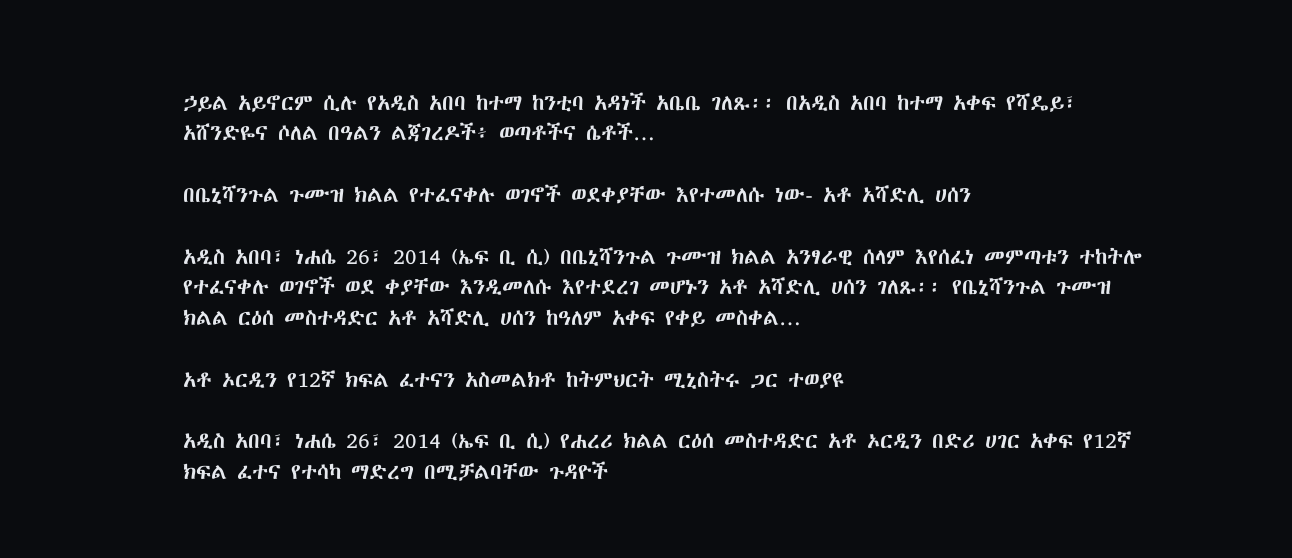ኃይል አይኖርም ሲሉ የአዲስ አበባ ከተማ ከንቲባ አዳነች አቤቤ ገለጹ፡፡ በአዲስ አበባ ከተማ አቀፍ የሻዴይ፣ አሸንድዬና ሶለል በዓልን ልጃገረዶች፥ ወጣቶችና ሴቶች…

በቤኒሻንጉል ጉሙዝ ክልል የተፈናቀሉ ወገኖች ወደቀያቸው እየተመለሱ ነው- አቶ አሻድሊ ሀሰን

አዲስ አበባ፣ ነሐሴ 26፣ 2014 (ኤፍ ቢ ሲ) በቤኒሻንጉል ጉሙዝ ክልል አንፃራዊ ሰላም እየሰፈነ መምጣቱን ተከትሎ የተፈናቀሉ ወገኖች ወደ ቀያቸው እንዲመለሱ እየተደረገ መሆኑን አቶ አሻድሊ ሀሰን ገለጹ፡፡ የቤኒሻንጉል ጉሙዝ ክልል ርዕሰ መስተዳድር አቶ አሻድሊ ሀሰን ከዓለም አቀፍ የቀይ መስቀል…

አቶ ኦርዲን የ12ኛ ክፍል ፈተናን አስመልክቶ ከትምህርት ሚኒስትሩ ጋር ተወያዩ

አዲስ አበባ፣ ነሐሴ 26፣ 2014 (ኤፍ ቢ ሲ) የሐረሪ ክልል ርዕሰ መስተዳድር አቶ ኦርዲን በድሪ ሀገር አቀፍ የ12ኛ ክፍል ፈተና የተሳካ ማድረግ በሚቻልባቸው ጉዳዮች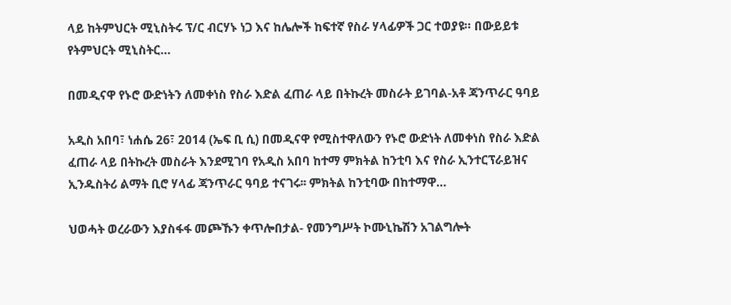ላይ ከትምህርት ሚኒስትሩ ፕ/ር ብርሃኑ ነጋ እና ከሌሎች ከፍተኛ የስራ ሃላፊዎች ጋር ተወያዩ። በውይይቱ የትምህርት ሚኒስትር…

በመዲናዋ የኑሮ ውድነትን ለመቀነስ የስራ እድል ፈጠራ ላይ በትኩረት መስራት ይገባል-አቶ ጃንጥራር ዓባይ

አዲስ አበባ፣ ነሐሴ 26፣ 2014 (ኤፍ ቢ ሲ) በመዲናዋ የሚስተዋለውን የኑሮ ውድነት ለመቀነስ የስራ እድል ፈጠራ ላይ በትኩረት መስራት እንደሚገባ የአዲስ አበባ ከተማ ምክትል ከንቲባ እና የስራ ኢንተርፕራይዝና ኢንዱስትሪ ልማት ቢሮ ሃላፊ ጃንጥራር ዓባይ ተናገሩ፡፡ ምክትል ከንቲባው በከተማዋ…

ህወሓት ወረራውን እያስፋፋ መጮኹን ቀጥሎበታል- የመንግሥት ኮሙኒኬሽን አገልግሎት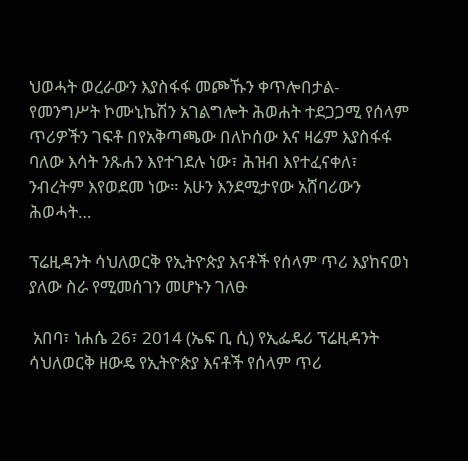ህወሓት ወረራውን እያስፋፋ መጮኹን ቀጥሎበታል- የመንግሥት ኮሙኒኬሽን አገልግሎት ሕወሐት ተደጋጋሚ የሰላም ጥሪዎችን ገፍቶ በየአቅጣጫው በለኮሰው እና ዛሬም እያስፋፋ ባለው እሳት ንጹሐን እየተገደሉ ነው፣ ሕዝብ እየተፈናቀለ፣ ንብረትም እየወደመ ነው። አሁን እንደሚታየው አሸባሪውን ሕወሓት…

ፕሬዚዳንት ሳህለወርቅ የኢትዮጵያ እናቶች የሰላም ጥሪ እያከናወነ ያለው ስራ የሚመሰገን መሆኑን ገለፁ

 አበባ፣ ነሐሴ 26፣ 2014 (ኤፍ ቢ ሲ) የኢፌዴሪ ፕሬዚዳንት ሳህለወርቅ ዘውዴ የኢትዮጵያ እናቶች የሰላም ጥሪ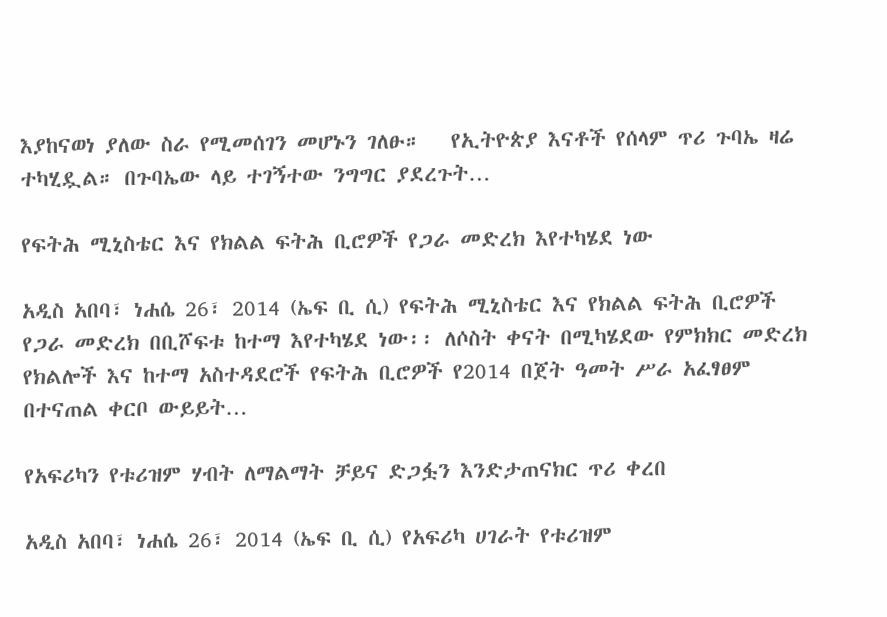እያከናወነ ያለው ስራ የሚመሰገን መሆኑን ገለፁ።   የኢትዮጵያ እናቶች የሰላም ጥሪ ጉባኤ ዛሬ ተካሂዷል። በጉባኤው ላይ ተገኝተው ንግግር ያደረጉት…

የፍትሕ ሚኒስቴር እና የክልል ፍትሕ ቢሮዎች የጋራ መድረክ እየተካሄደ ነው

አዲስ አበባ፣ ነሐሴ 26፣ 2014 (ኤፍ ቢ ሲ) የፍትሕ ሚኒስቴር እና የክልል ፍትሕ ቢሮዎች የጋራ መድረክ በቢሾፍቱ ከተማ እየተካሄደ ነው፡፡ ለሶስት ቀናት በሚካሄደው የምክክር መድረክ የክልሎች እና ከተማ አስተዳደሮች የፍትሕ ቢሮዎች የ2014 በጀት ዓመት ሥራ አፈፃፀም በተናጠል ቀርቦ ውይይት…

የአፍሪካን የቱሪዝም ሃብት ለማልማት ቻይና ድጋፏን እንድታጠናክር ጥሪ ቀረበ

አዲስ አበባ፣ ነሐሴ 26፣ 2014 (ኤፍ ቢ ሲ) የአፍሪካ ሀገራት የቱሪዝም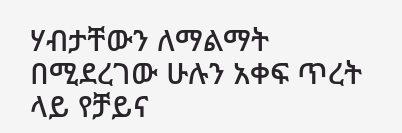ሃብታቸውን ለማልማት በሚደረገው ሁሉን አቀፍ ጥረት ላይ የቻይና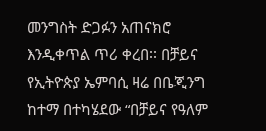መንግስት ድጋፉን አጠናክሮ እንዲቀጥል ጥሪ ቀረበ፡፡ በቻይና የኢትዮጵያ ኤምባሲ ዛሬ በቤጂንግ ከተማ በተካሄደው “በቻይና የዓለም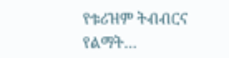የቱሪዝም ትብብርና የልማት…